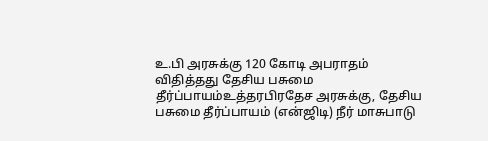உ.பி அரசுக்கு 120 கோடி அபராதம் விதித்தது தேசிய பசுமை தீர்ப்பாயம்உத்தரபிரதேச அரசுக்கு, தேசிய பசுமை தீர்ப்பாயம் (என்ஜிடி) நீர் மாசுபாடு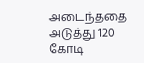அடைந்ததை அடுத்து 120 கோடி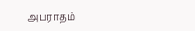அபராதம்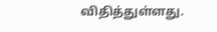விதித்துள்ளது.